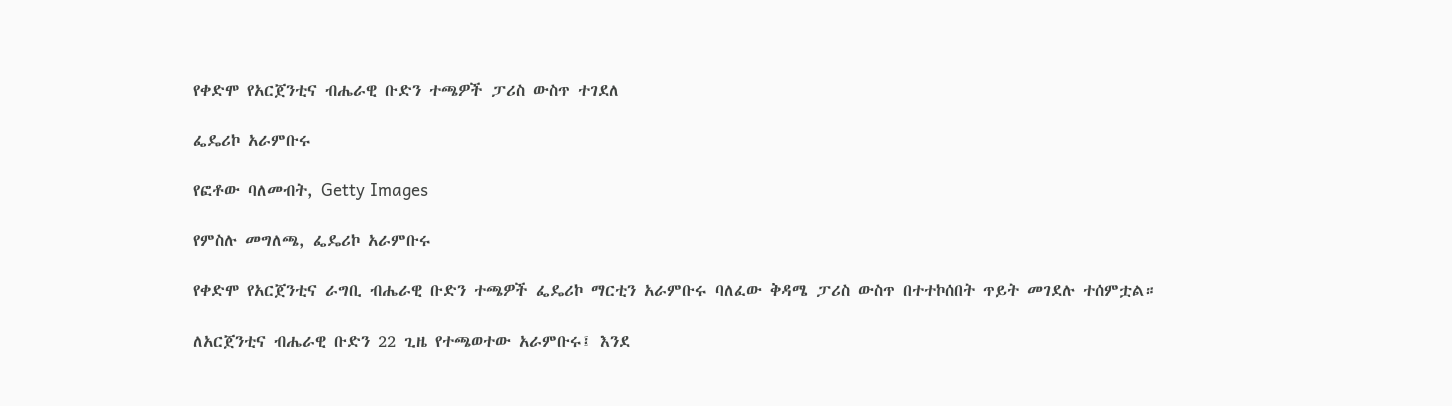የቀድሞ የአርጀንቲና ብሔራዊ ቡድን ተጫዎች ፓሪስ ውስጥ ተገደለ

ፌዴሪኮ አራምቡሩ

የፎቶው ባለመብት, Getty Images

የምስሉ መግለጫ, ፌዴሪኮ አራምቡሩ

የቀድሞ የአርጀንቲና ራግቢ ብሔራዊ ቡድን ተጫዎች ፌዴሪኮ ማርቲን አራምቡሩ ባለፈው ቅዳሜ ፓሪስ ውስጥ በተተኮሰበት ጥይት መገደሉ ተሰምቷል።

ለአርጀንቲና ብሔራዊ ቡድን 22 ጊዜ የተጫወተው አራምቡሩ፤ እንደ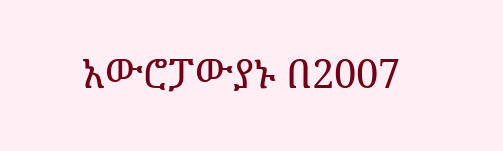አውሮፓውያኑ በ2007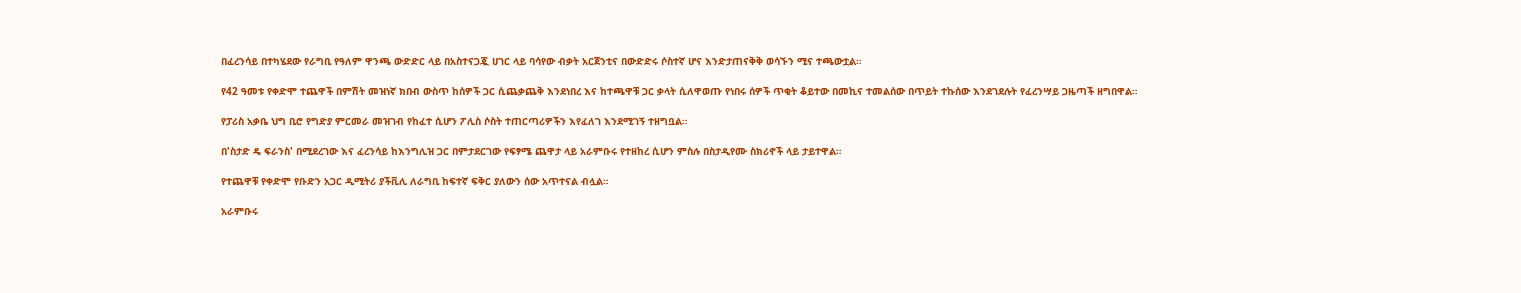በፈረንሳይ በተካሄደው የራግቢ የዓለም ዋንጫ ውድድር ላይ በአስተናጋጇ ሀገር ላይ ባሳየው ብቃት አርጀንቲና በውድድሩ ሶስተኛ ሆና እንድታጠናቅቅ ወሳኙን ሚና ተጫውቷል።

የ42 ዓመቱ የቀድሞ ተጨዋች በምሽት መዝነኛ ክበብ ውስጥ ከሰዎች ጋር ሲጨቃጨቅ እንደነበረ እና ከተጫዋቹ ጋር ቃላት ሲለዋወጡ የነበሩ ሰዎች ጥቂት ቆይተው በመኪና ተመልሰው በጥይት ተኩሰው እንደገደሉት የፈረንሣይ ጋዜጣች ዘግበዋል።

የፓሪስ አቃቤ ህግ ቢሮ የግድያ ምርመራ መዝገብ የከፈተ ሲሆን ፖሊስ ሶስት ተጠርጣሪዎችን እየፈለገ እንደሚገኝ ተዘግቧል።

በ'ስታድ ዴ ፍራንስ' በሚደረገው እና ፈረንሳይ ከእንግሊዝ ጋር በምታደርገው የፍፃሜ ጨዋታ ላይ አራምቡሩ የተዘከረ ሲሆን ምስሉ በስታዲየሙ ስክሪኖች ላይ ታይተዋል።

የተጨዋቹ የቀድሞ የቡድን አጋር ዲሚትሪ ያችቪሊ ለራግቢ ከፍተኛ ፍቅር ያለውን ሰው አጥተናል ብሏል።

አራምቡሩ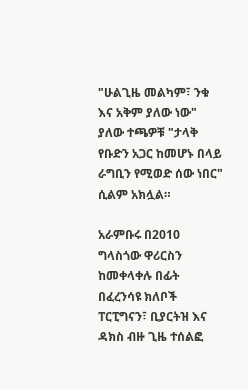"ሁልጊዜ መልካም፣ ንቁ እና አቅም ያለው ነው" ያለው ተጫዎቹ "ታላቅ የቡድን አጋር ከመሆኑ በላይ ራግቢን የሚወድ ሰው ነበር" ሲልም አክሏል።

አራምቡሩ በ2010 ግላስጎው ዋሪርስን ከመቀላቀሉ በፊት በፈረንሳዩ ክለቦች ፐርፒግናን፣ ቢያርትዝ እና ዳክስ ብዙ ጊዜ ተሰልፎ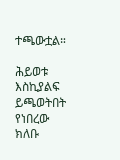ተጫውቷል።

ሕይወቱ እስኪያልፍ ይጫወትበት የነበረው ክለቡ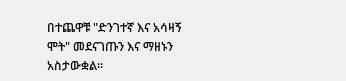በተጨዋቹ "ድንገተኛ እና አሳዛኝ ሞት" መደናገጡን እና ማዘኑን አስታውቋል።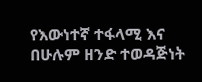የእውነተኛ ተፋላሚ እና በሁሉም ዘንድ ተወዳጅነት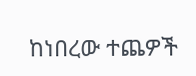ከነበረው ተጨዎች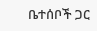ቤተሰቦች ጋር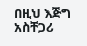በዚህ እጅግ አስቸጋሪ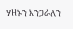ሃዘኑን እንጋራለን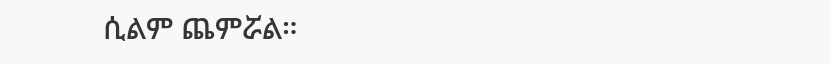ሲልም ጨምሯል።